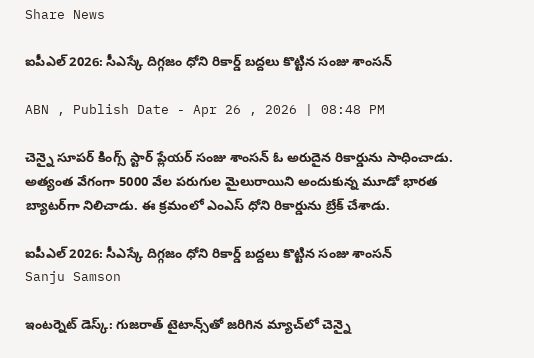Share News

ఐపీఎల్ 2026: సీఎస్కే దిగ్గజం ధోని రికార్డ్ బద్దలు కొట్టిన సంజు శాంసన్

ABN , Publish Date - Apr 26 , 2026 | 08:48 PM

చెన్నై సూపర్ కింగ్స్ స్టార్ ప్లేయర్ సంజు శాంసన్ ఓ అరుదైన రికార్డును సాధించాడు. అత్యంత వేగంగా 5000 వేల పరుగుల మైలురాయిని అందుకున్న మూడో భారత బ్యాటర్‌గా నిలిచాడు. ఈ క్రమంలో ఎంఎస్ ధోని రికార్డును బ్రేక్ చేశాడు.

ఐపీఎల్ 2026: సీఎస్కే దిగ్గజం ధోని రికార్డ్ బద్దలు కొట్టిన సంజు శాంసన్
Sanju Samson

ఇంటర్నెట్ డెస్క్: గుజరాత్ టైటాన్స్‌తో జరిగిన మ్యాచ్‌లో చెన్నై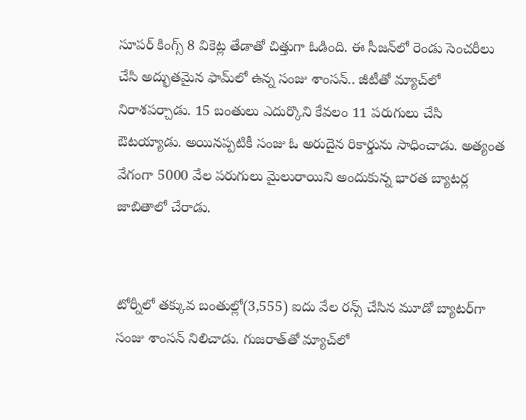సూపర్ కింగ్స్ 8 వికెట్ల తేడాతో చిత్తుగా ఓడింది. ఈ సీజన్‌లో రెండు సెంచరీలు చేసి అద్భుతమైన ఫామ్‌లో ఉన్న సంజు శాంసన్.. జీటీతో మ్యాచ్‌లో నిరాశపర్చాడు. 15 బంతులు ఎదుర్కొని కేవలం 11 పరుగులు చేసి ఔటయ్యాడు. అయినప్పటికీ సంజు ఓ అరుదైన రికార్డును సాధించాడు. అత్యంత వేగంగా 5000 వేల పరుగులు మైలురాయిని అందుకున్న భారత బ్యాటర్ల జాబితాలో చేరాడు.


టోర్నీలో తక్కువ బంతుల్లో(3,555) ఐదు వేల రన్స్ చేసిన మూడో బ్యాటర్‌గా సంజు శాంసన్ నిలిచాడు. గుజరాత్‌తో మ్యాచ్‌లో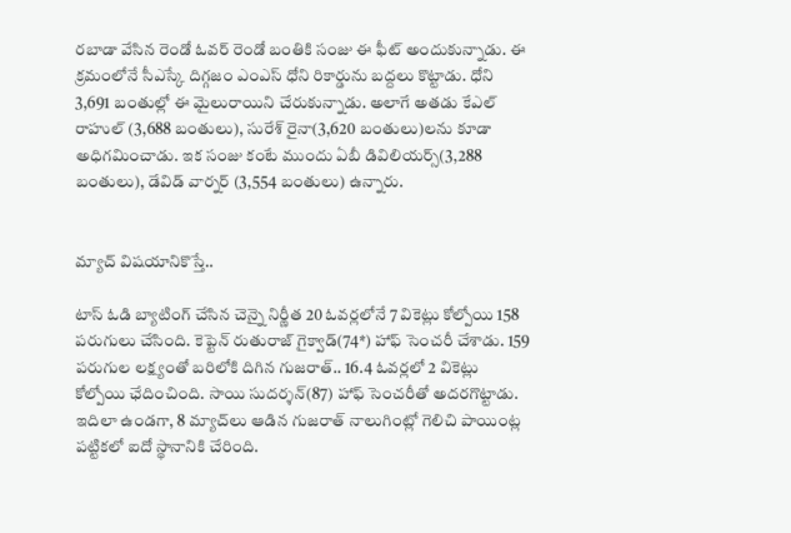రబాడా వేసిన రెండో ఓవర్ రెండో బంతికి సంజు ఈ ఫీట్ అందుకున్నాడు. ఈ క్రమంలోనే సీఎస్కే దిగ్గజం ఎంఎస్ ధోని రికార్డును బద్దలు కొట్టాడు. ధోని 3,691 బంతుల్లో ఈ మైలురాయిని చేరుకున్నాడు. అలాగే అతడు కేఎల్ రాహుల్ (3,688 బంతులు), సురేశ్ రైనా(3,620 బంతులు)లను కూడా అధిగమించాడు. ఇక సంజు కంటే ముందు ఏబీ డివిలియర్స్(3,288 బంతులు), డేవిడ్ వార్నర్ (3,554 బంతులు) ఉన్నారు.


మ్యాచ్ విషయానికొస్తే..

టాస్ ఓడి బ్యాటింగ్ చేసిన చెన్నై నిర్ణీత 20 ఓవర్లలోనే 7 వికెట్లు కోల్పోయి 158 పరుగులు చేసింది. కెప్టెన్ రుతురాజ్ గైక్వాడ్(74*) హాఫ్ సెంచరీ చేశాడు. 159 పరుగుల లక్ష్యంతో బరిలోకి దిగిన గుజరాత్.. 16.4 ఓవర్లలో 2 వికెట్లు కోల్పోయి ఛేదించింది. సాయి సుదర్శన్(87) హాఫ్ సెంచరీతో అదరగొట్టాడు. ఇదిలా ఉండగా, 8 మ్యాచ్‌లు ఆడిన గుజరాత్ నాలుగింట్లో గెలిచి పాయింట్ల పట్టికలో ఐదో స్థానానికి చేరింది.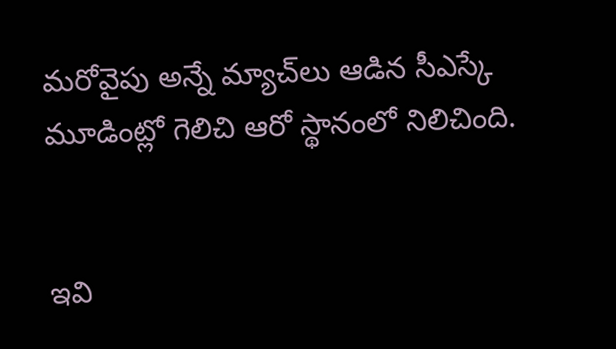మరోవైపు అన్నే మ్యాచ్‌లు ఆడిన సీఎస్కే మూడింట్లో గెలిచి ఆరో స్థానంలో నిలిచింది.


ఇవి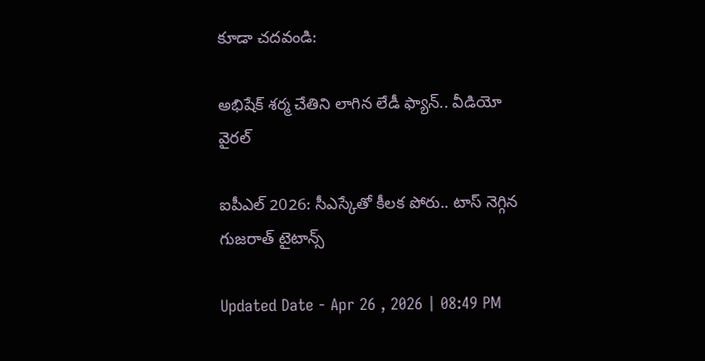కూడా చదవండి:

అభిషేక్ శర్మ చేతిని లాగిన లేడీ ఫ్యాన్.. వీడియో వైరల్

ఐపీఎల్ 2026: సీఎస్కేతో కీలక పోరు.. టాస్ నెగ్గిన గుజరాత్ టైటాన్స్

Updated Date - Apr 26 , 2026 | 08:49 PM